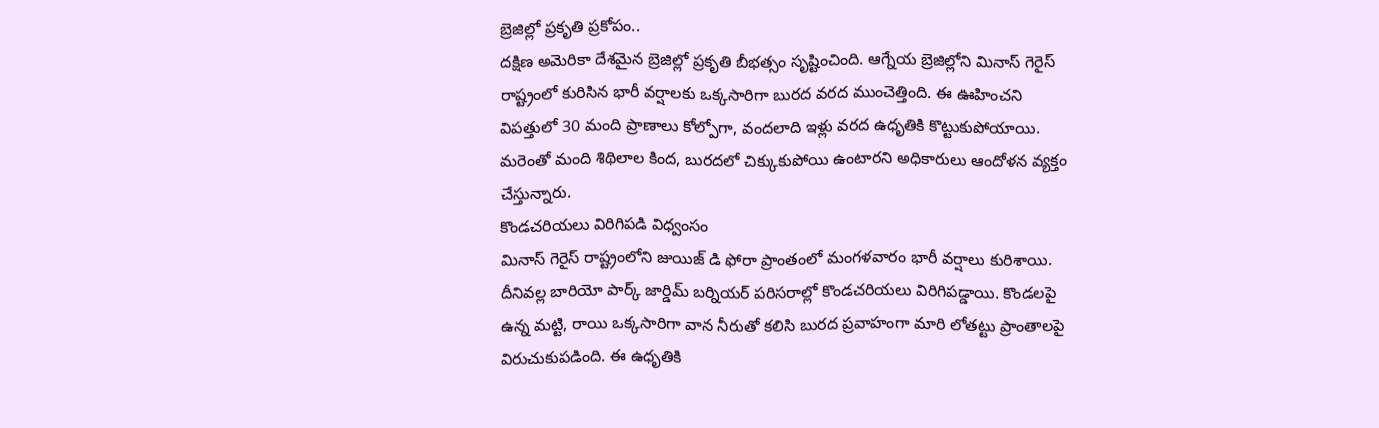బ్రెజిల్లో ప్రకృతి ప్రకోపం..
దక్షిణ అమెరికా దేశమైన బ్రెజిల్లో ప్రకృతి బీభత్సం సృష్టించింది. ఆగ్నేయ బ్రెజిల్లోని మినాస్ గెరైస్ రాష్ట్రంలో కురిసిన భారీ వర్షాలకు ఒక్కసారిగా బురద వరద ముంచెత్తింది. ఈ ఊహించని విపత్తులో 30 మంది ప్రాణాలు కోల్పోగా, వందలాది ఇళ్లు వరద ఉధృతికి కొట్టుకుపోయాయి. మరెంతో మంది శిథిలాల కింద, బురదలో చిక్కుకుపోయి ఉంటారని అధికారులు ఆందోళన వ్యక్తం చేస్తున్నారు.
కొండచరియలు విరిగిపడి విధ్వంసం
మినాస్ గెరైస్ రాష్ట్రంలోని జుయిజ్ డి ఫోరా ప్రాంతంలో మంగళవారం భారీ వర్షాలు కురిశాయి. దీనివల్ల బారియో పార్క్ జార్డిమ్ బర్నియర్ పరిసరాల్లో కొండచరియలు విరిగిపడ్డాయి. కొండలపై ఉన్న మట్టి, రాయి ఒక్కసారిగా వాన నీరుతో కలిసి బురద ప్రవాహంగా మారి లోతట్టు ప్రాంతాలపై విరుచుకుపడింది. ఈ ఉధృతికి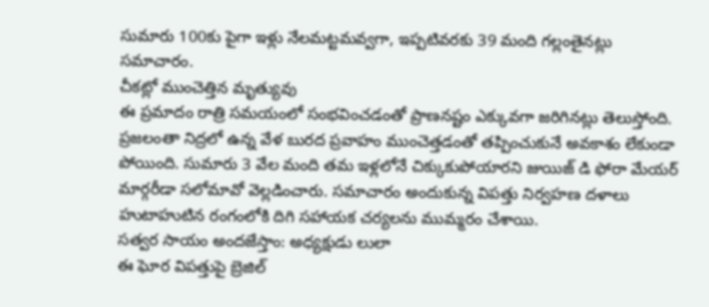సుమారు 100కు పైగా ఇళ్లు నేలమట్టమవ్వగా, ఇప్పటివరకు 39 మంది గల్లంతైనట్లు సమాచారం.
చీకట్లో ముంచెత్తిన మృత్యువు
ఈ ప్రమాదం రాత్రి సమయంలో సంభవించడంతో ప్రాణనష్టం ఎక్కువగా జరిగినట్లు తెలుస్తోంది. ప్రజలంతా నిద్రలో ఉన్న వేళ బురద ప్రవాహం ముంచెత్తడంతో తప్పించుకునే అవకాశం లేకుండా పోయింది. సుమారు 3 వేల మంది తమ ఇళ్లలోనే చిక్కుకుపోయారని జుయిజ్ డి ఫోరా మేయర్ మార్గరీడా సలోమావో వెల్లడించారు. సమాచారం అందుకున్న విపత్తు నిర్వహణ దళాలు హుటాహుటిన రంగంలోకి దిగి సహాయక చర్యలను ముమ్మరం చేశాయి.
సత్వర సాయం అందజేస్తాం: అధ్యక్షుడు లులా
ఈ ఘోర విపత్తుపై బ్రెజిల్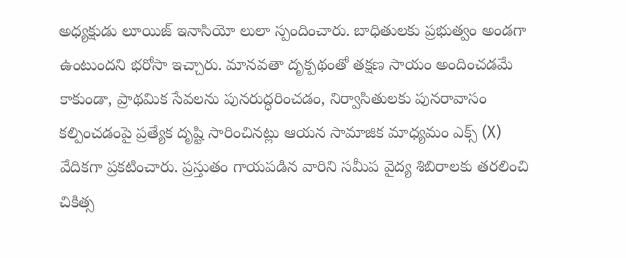అధ్యక్షుడు లూయిజ్ ఇనాసియో లులా స్పందించారు. బాధితులకు ప్రభుత్వం అండగా ఉంటుందని భరోసా ఇచ్చారు. మానవతా దృక్పథంతో తక్షణ సాయం అందించడమే కాకుండా, ప్రాథమిక సేవలను పునరుద్ధరించడం, నిర్వాసితులకు పునరావాసం కల్పించడంపై ప్రత్యేక దృష్టి సారించినట్లు ఆయన సామాజిక మాధ్యమం ఎక్స్ (X) వేదికగా ప్రకటించారు. ప్రస్తుతం గాయపడిన వారిని సమీప వైద్య శిబిరాలకు తరలించి చికిత్స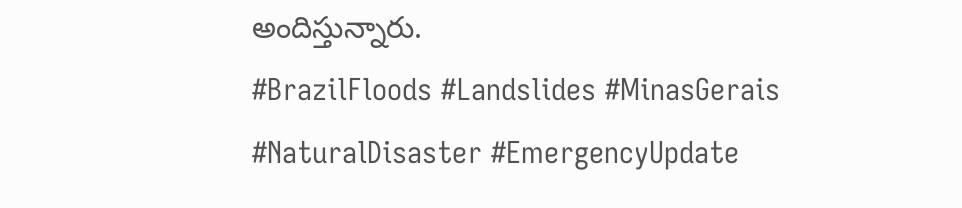అందిస్తున్నారు.
#BrazilFloods #Landslides #MinasGerais #NaturalDisaster #EmergencyUpdate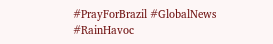#PrayForBrazil #GlobalNews #RainHavoc